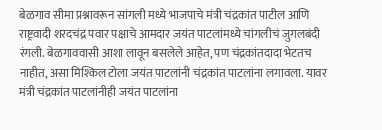बेळगाव सीमा प्रश्नावरून सांगली मध्ये भाजपाचे मंत्री चंद्रकांत पाटील आणि राष्ट्रवादी शरदचंद्र पवार पक्षाचे आमदार जयंत पाटलांमध्ये चांगलीचं जुगलबंदी रंगली. बेळगाववासी आशा लावून बसलेले आहेत, पण चंद्रकांतदादा भेटतच नाहीत, असा मिश्किल टोला जयंत पाटलांनी चंद्रकांत पाटलांना लगावला. यावर मंत्री चंद्रकांत पाटलांनीही जयंत पाटलांना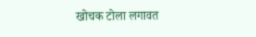खोचक टोला लगावत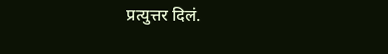प्रत्युत्तर दिलं.